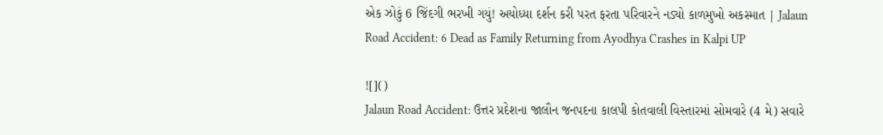એક ઝોકું 6 જિંદગી ભરખી ગયું! અયોધ્યા દર્શન કરી પરત ફરતા પરિવારને નડ્યો કાળમુખો અકસ્માત | Jalaun Road Accident: 6 Dead as Family Returning from Ayodhya Crashes in Kalpi UP

![]()
Jalaun Road Accident: ઉત્તર પ્રદેશના જાલૌન જનપદના કાલપી કોતવાલી વિસ્તારમાં સોમવારે (4 મે) સવારે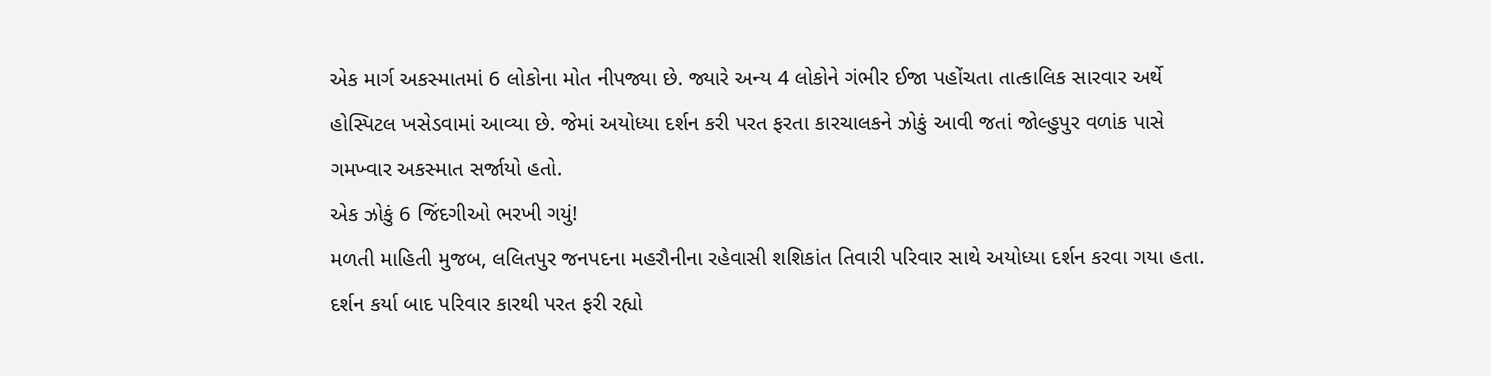એક માર્ગ અકસ્માતમાં 6 લોકોના મોત નીપજ્યા છે. જ્યારે અન્ય 4 લોકોને ગંભીર ઈજા પહોંચતા તાત્કાલિક સારવાર અર્થે હોસ્પિટલ ખસેડવામાં આવ્યા છે. જેમાં અયોધ્યા દર્શન કરી પરત ફરતા કારચાલકને ઝોકું આવી જતાં જોલ્હુપુર વળાંક પાસે ગમખ્વાર અકસ્માત સર્જાયો હતો.
એક ઝોકું 6 જિંદગીઓ ભરખી ગયું!
મળતી માહિતી મુજબ, લલિતપુર જનપદના મહરૌનીના રહેવાસી શશિકાંત તિવારી પરિવાર સાથે અયોધ્યા દર્શન કરવા ગયા હતા. દર્શન કર્યા બાદ પરિવાર કારથી પરત ફરી રહ્યો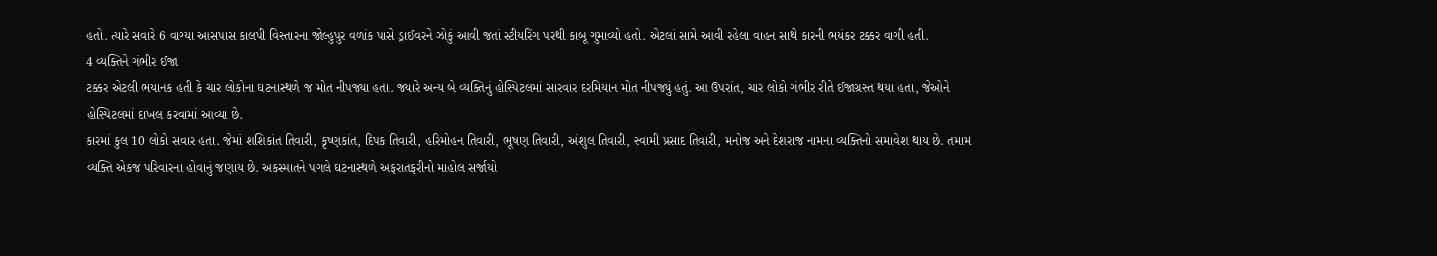હતો. ત્યારે સવારે 6 વાગ્યા આસપાસ કાલપી વિસ્તારના જોલ્હુપુર વળાંક પાસે ડ્રાઈવરને ઝોકું આવી જતાં સ્ટીયરિંગ પરથી કાબૂ ગુમાવ્યો હતો. એટલાં સામે આવી રહેલા વાહન સાથે કારની ભયંકર ટક્કર વાગી હતી.
4 વ્યક્તિને ગંભીર ઈજા
ટક્કર એટલી ભયાનક હતી કે ચાર લોકોના ઘટનાસ્થળે જ મોત નીપજ્યા હતા. જ્યારે અન્ય બે વ્યક્તિનું હોસ્પિટલમાં સારવાર દરમિયાન મોત નીપજ્યું હતું. આ ઉપરાંત, ચાર લોકો ગંભીર રીતે ઈજાગ્રસ્ત થયા હતા, જેઓને હોસ્પિટલમાં દાખલ કરવામાં આવ્યા છે.
કારમાં કુલ 10 લોકો સવાર હતા. જેમાં શશિકાંત તિવારી, કૃષ્ણકાંત, દિપક તિવારી, હરિમોહન તિવારી, ભૂષણ તિવારી, અંશુલ તિવારી, સ્વામી પ્રસાદ તિવારી, મનોજ અને દેશરાજ નામના વ્યક્તિનો સમાવેશ થાય છે. તમામ વ્યક્તિ એકજ પરિવારના હોવાનું જણાય છે. અકસ્માતને પગલે ઘટનાસ્થળે અફરાતફરીનો માહોલ સર્જાયો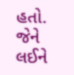હતો. જેને લઈને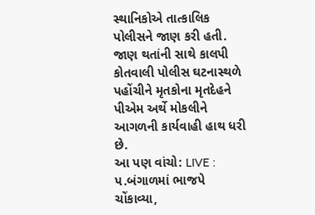સ્થાનિકોએ તાત્કાલિક પોલીસને જાણ કરી હતી. જાણ થતાંની સાથે કાલપી કોતવાલી પોલીસ ઘટનાસ્થળે પહોંચીને મૃતકોના મૃતદેહને પીએમ અર્થે મોકલીને આગળની કાર્યવાહી હાથ ધરી છે.
આ પણ વાંચો: LIVE : પ.બંગાળમાં ભાજપે ચોંકાવ્યા,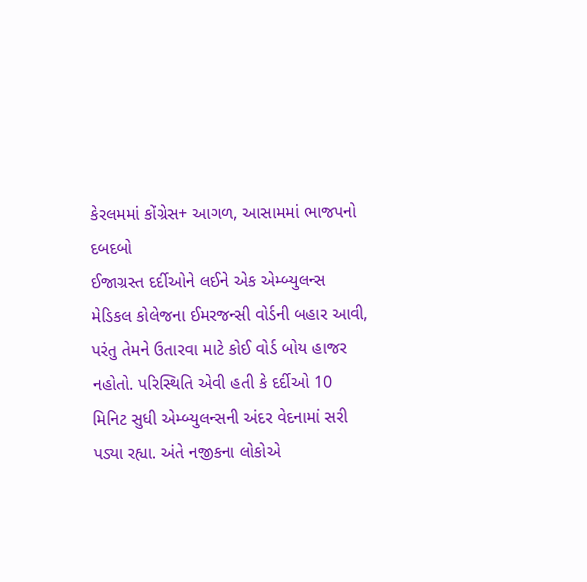કેરલમમાં કોંગ્રેસ+ આગળ, આસામમાં ભાજપનો દબદબો
ઈજાગ્રસ્ત દર્દીઓને લઈને એક એમ્બ્યુલન્સ મેડિકલ કોલેજના ઈમરજન્સી વોર્ડની બહાર આવી, પરંતુ તેમને ઉતારવા માટે કોઈ વોર્ડ બોય હાજર નહોતો. પરિસ્થિતિ એવી હતી કે દર્દીઓ 10 મિનિટ સુધી એમ્બ્યુલન્સની અંદર વેદનામાં સરી પડ્યા રહ્યા. અંતે નજીકના લોકોએ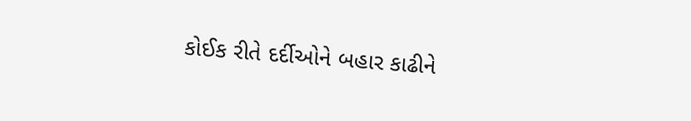કોઈક રીતે દર્દીઓને બહાર કાઢીને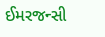ઈમરજન્સી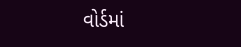વોર્ડમાં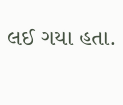લઈ ગયા હતા.